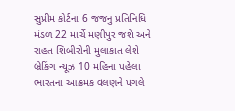સુપ્રીમ કોર્ટના 6 જજનુ પ્રતિનિધિ મંડળ 22 માર્ચે મણીપુર જશે અને રાહત શિબીરોની મુલાકાત લેશે બ્રેકિંગ ન્યૂઝ 10 મહિના પહેલા
ભારતના આક્રમક વલણને પગલે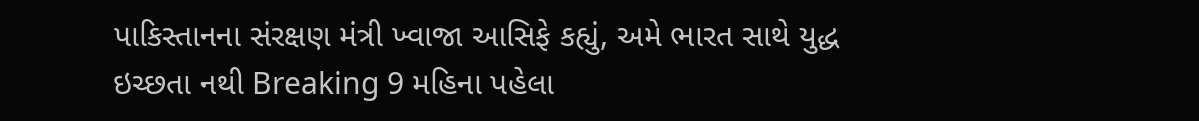પાકિસ્તાનના સંરક્ષણ મંત્રી ખ્વાજા આસિફે કહ્યું, અમે ભારત સાથે યુદ્ધ ઇચ્છતા નથી Breaking 9 મહિના પહેલા